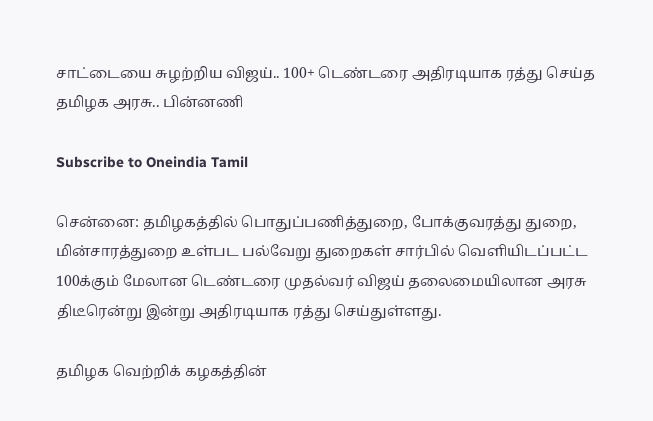சாட்டையை சுழற்றிய விஜய்.. 100+ டெண்டரை அதிரடியாக ரத்து செய்த தமிழக அரசு.. பின்னணி

Subscribe to Oneindia Tamil

சென்னை: தமிழகத்தில் பொதுப்பணித்துறை, போக்குவரத்து துறை, மின்சாரத்துறை உள்பட பல்வேறு துறைகள் சார்பில் வெளியிடப்பட்ட 100க்கும் மேலான டெண்டரை முதல்வர் விஜய் தலைமையிலான அரசு திடீரென்று இன்று அதிரடியாக ரத்து செய்துள்ளது.

தமிழக வெற்றிக் கழகத்தின்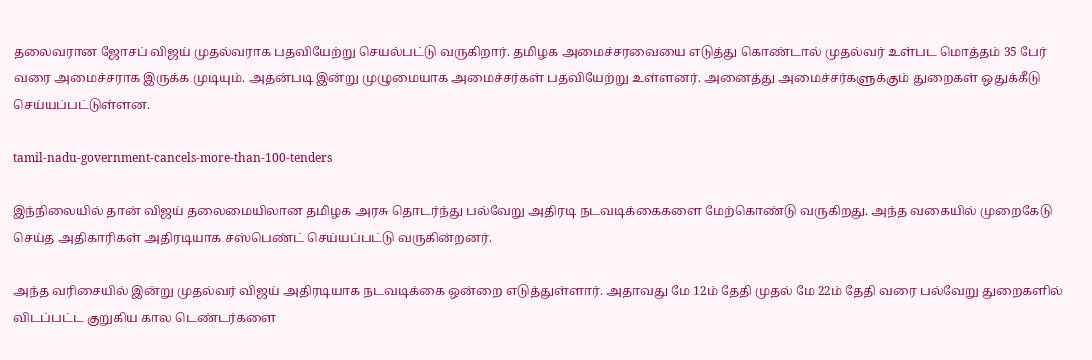தலைவரான ஜோசப் விஜய் முதல்வராக பதவியேற்று செயல்பட்டு வருகிறார். தமிழக அமைச்சரவையை எடுத்து கொண்டால் முதல்வர் உள்பட மொத்தம் 35 பேர் வரை அமைச்சராக இருக்க முடியும். அதன்படி இன்று முழுமையாக அமைச்சர்கள் பதவியேற்று உள்ளனர். அனைத்து அமைச்சர்களுக்கும் துறைகள் ஒதுக்கீடு செய்யப்பட்டுள்ளன.

tamil-nadu-government-cancels-more-than-100-tenders

இந்நிலையில் தான் விஜய் தலைமையிலான தமிழக அரசு தொடர்ந்து பல்வேறு அதிரடி நடவடிக்கைகளை மேற்கொண்டு வருகிறது. அந்த வகையில் முறைகேடு செய்த அதிகாரிகள் அதிரடியாக சஸ்பெண்ட் செய்யப்பட்டு வருகின்றனர்.

அந்த வரிசையில் இன்று முதல்வர் விஜய் அதிரடியாக நடவடிக்கை ஒன்றை எடுத்துள்ளார். அதாவது மே 12ம் தேதி முதல் மே 22ம் தேதி வரை பல்வேறு துறைகளில் விடப்பட்ட குறுகிய கால டெண்டர்களை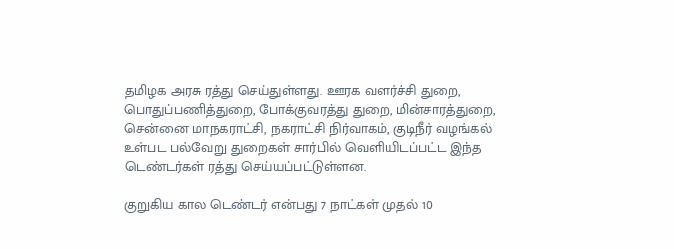தமிழக அரசு ரத்து செய்துள்ளது. ஊரக வளர்ச்சி துறை, பொதுப்பணித்துறை, போக்குவரத்து துறை, மின்சாரத்துறை, சென்னை மாநகராட்சி, நகராட்சி நிர்வாகம், குடிநீர் வழங்கல் உள்பட பல்வேறு துறைகள் சார்பில் வெளியிடப்பட்ட இந்த டெண்டர்கள் ரத்து செய்யப்பட்டுள்ளன.

குறுகிய கால டெண்டர் என்பது 7 நாட்கள் முதல் 10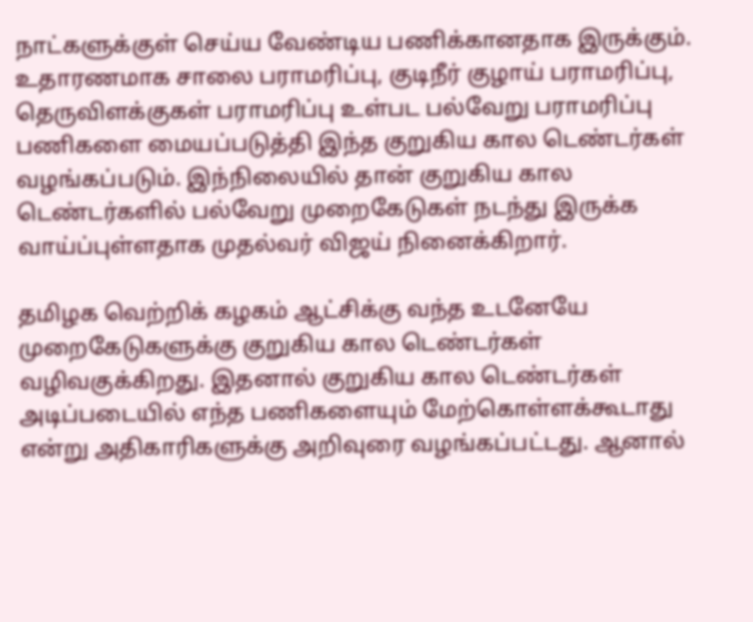நாட்களுக்குள் செய்ய வேண்டிய பணிக்கானதாக இருக்கும். உதாரணமாக சாலை பராமரிப்பு, குடிநீர் குழாய் பராமரிப்பு, தெருவிளக்குகள் பராமரிப்பு உள்பட பல்வேறு பராமரிப்பு பணிகளை மையப்படுத்தி இந்த குறுகிய கால டெண்டர்கள் வழங்கப்படும். இந்நிலையில் தான் குறுகிய கால டெண்டர்களில் பல்வேறு முறைகேடுகள் நடந்து இருக்க வாய்ப்புள்ளதாக முதல்வர் விஜய் நினைக்கிறார்.

தமிழக வெற்றிக் கழகம் ஆட்சிக்கு வந்த உடனேயே முறைகேடுகளுக்கு குறுகிய கால டெண்டர்கள் வழிவகுக்கிறது. இதனால் குறுகிய கால டெண்டர்கள் அடிப்படையில் எந்த பணிகளையும் மேற்கொள்ளக்கூடாது என்று அதிகாரிகளுக்கு அறிவுரை வழங்கப்பட்டது. ஆனால்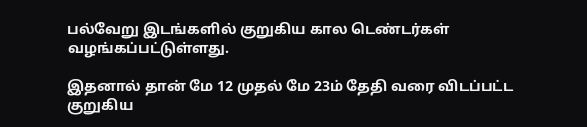பல்வேறு இடங்களில் குறுகிய கால டெண்டர்கள் வழங்கப்பட்டுள்ளது.

இதனால் தான் மே 12 முதல் மே 23ம் தேதி வரை விடப்பட்ட குறுகிய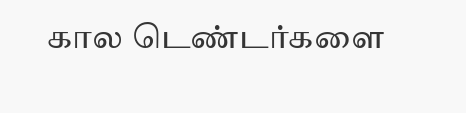கால டெண்டர்களை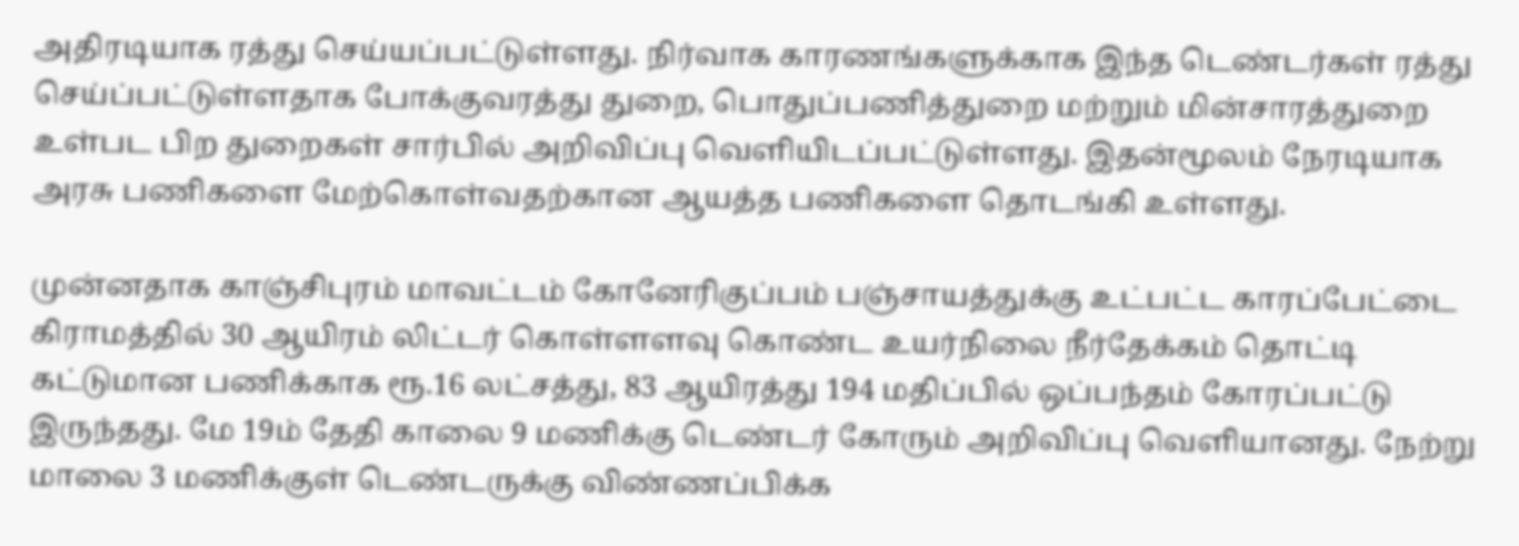அதிரடியாக ரத்து செய்யப்பட்டுள்ளது. நிர்வாக காரணங்களுக்காக இந்த டெண்டர்கள் ரத்து செய்ப்பட்டுள்ளதாக போக்குவரத்து துறை, பொதுப்பணித்துறை மற்றும் மின்சாரத்துறை உள்பட பிற துறைகள் சார்பில் அறிவிப்பு வெளியிடப்பட்டுள்ளது. இதன்மூலம் நேரடியாக அரசு பணிகளை மேற்கொள்வதற்கான ஆயத்த பணிகளை தொடங்கி உள்ளது.

முன்னதாக காஞ்சிபுரம் மாவட்டம் கோனேரிகுப்பம் பஞ்சாயத்துக்கு உட்பட்ட காரப்பேட்டை கிராமத்தில் 30 ஆயிரம் லிட்டர் கொள்ளளவு கொண்ட உயர்நிலை நீர்தேக்கம் தொட்டி கட்டுமான பணிக்காக ரூ.16 லட்சத்து, 83 ஆயிரத்து 194 மதிப்பில் ஒப்பந்தம் கோரப்பட்டு இருந்தது. மே 19ம் தேதி காலை 9 மணிக்கு டெண்டர் கோரும் அறிவிப்பு வெளியானது. நேற்று மாலை 3 மணிக்குள் டெண்டருக்கு விண்ணப்பிக்க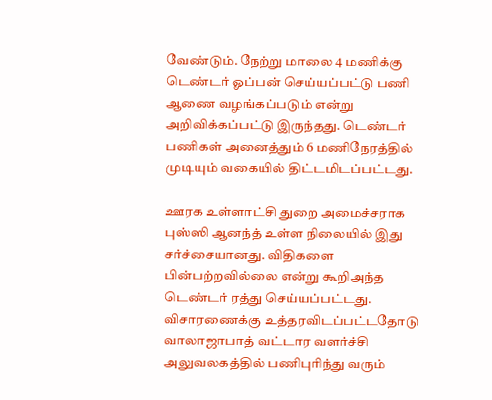வேண்டும். நேற்று மாலை 4 மணிக்கு டெண்டர் ஓப்பன் செய்யப்பட்டு பணி ஆணை வழங்கப்படும் என்று அறிவிக்கப்பட்டு இருந்தது. டெண்டர் பணிகள் அனைத்தும் 6 மணிநேரத்தில் முடியும் வகையில் திட்டமிடப்பட்டது.

ஊரக உள்ளாட்சி துறை அமைச்சராக புஸ்ஸி ஆனந்த் உள்ள நிலையில் இது சர்ச்சையானது. விதிகளை பின்பற்றவில்லை என்று கூறிஅந்த டெண்டர் ரத்து செய்யப்பட்டது. விசாரணைக்கு உத்தரவிடப்பட்டதோடு வாலாஜாபாத் வட்டார வளர்ச்சி அலுவலகத்தில் பணிபுரிந்து வரும்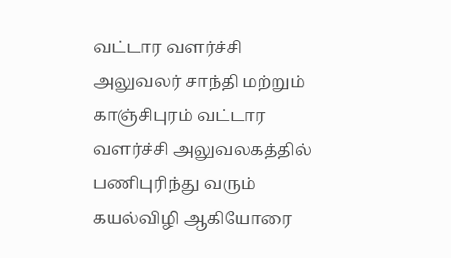வட்டார வளர்ச்சி அலுவலர் சாந்தி மற்றும் காஞ்சிபுரம் வட்டார வளர்ச்சி அலுவலகத்தில் பணிபுரிந்து வரும் கயல்விழி ஆகியோரை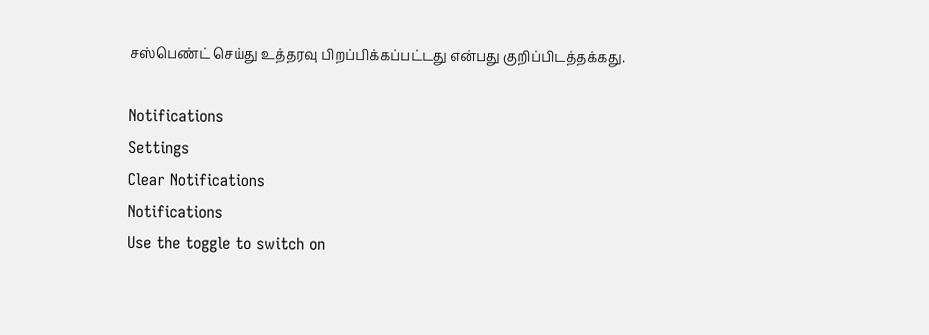சஸ்பெண்ட் செய்து உத்தரவு பிறப்பிக்கப்பட்டது என்பது குறிப்பிடத்தக்கது.

Notifications
Settings
Clear Notifications
Notifications
Use the toggle to switch on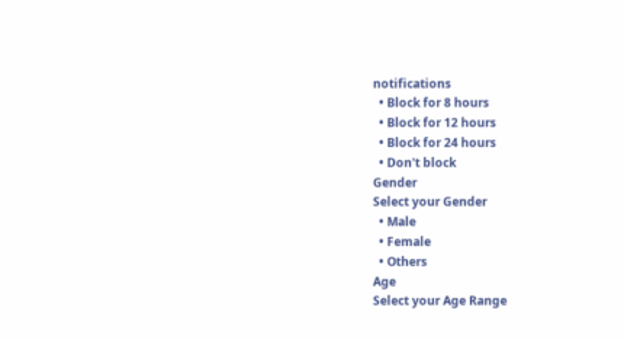notifications
  • Block for 8 hours
  • Block for 12 hours
  • Block for 24 hours
  • Don't block
Gender
Select your Gender
  • Male
  • Female
  • Others
Age
Select your Age Range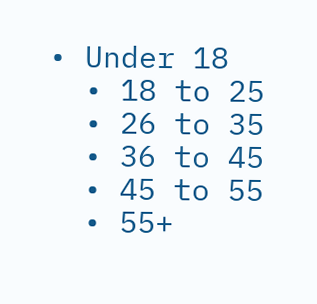• Under 18
  • 18 to 25
  • 26 to 35
  • 36 to 45
  • 45 to 55
  • 55+